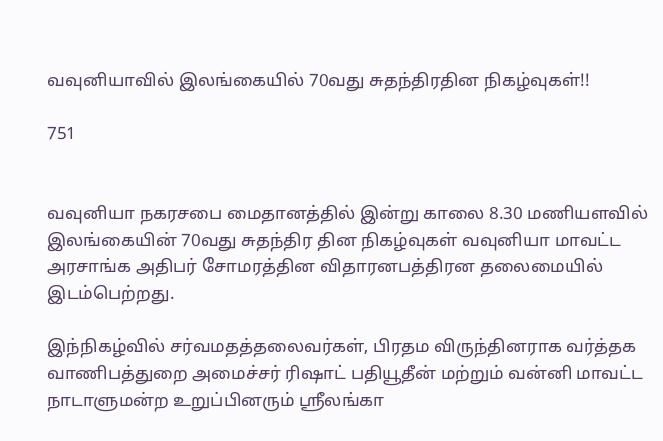வவுனியாவில் இலங்கையில் 70வது சுதந்திரதின நிகழ்வுகள்!!

751


வவுனியா நகரசபை மைதானத்தில் இன்று காலை 8.30 மணியளவில் இலங்கையின் 70வது சுதந்திர தின நிகழ்வுகள் வவுனியா மாவட்ட அரசாங்க அதிபர் சோமரத்தின விதாரனபத்திரன தலைமையில் இடம்பெற்றது.

இந்நிகழ்வில் சர்வமதத்தலைவர்கள், பிரதம விருந்தினராக வர்த்தக வாணிபத்துறை அமைச்சர் ரிஷாட் பதியூதீன் மற்றும் வன்னி மாவட்ட நாடாளுமன்ற உறுப்பினரும் ஸ்ரீலங்கா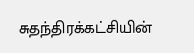சுதந்திரக்கட்சியின்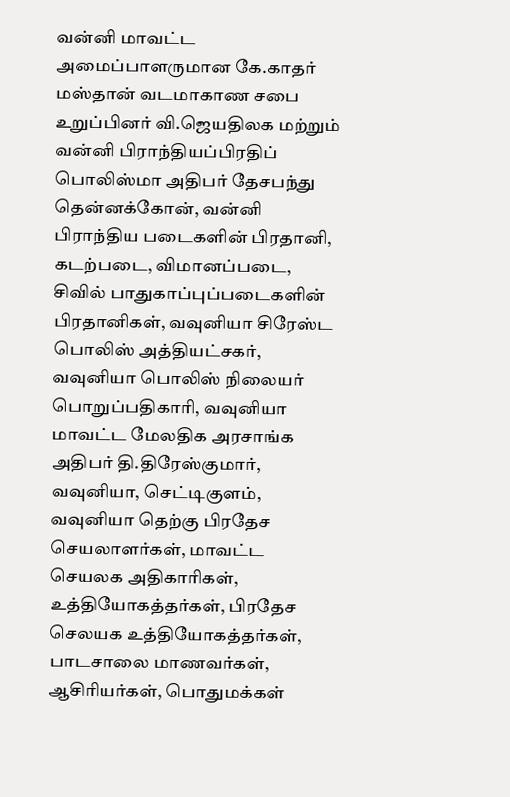வன்னி மாவட்ட அமைப்பாளருமான கே.காதர் மஸ்தான் வடமாகாண சபை உறுப்பினர் வி.ஜெயதிலக மற்றும் வன்னி பிராந்தியப்பிரதிப் பொலிஸ்மா அதிபர் தேசபந்து தென்னக்கோன், வன்னி பிராந்திய படைகளின் பிரதானி, கடற்படை, விமானப்படை, சிவில் பாதுகாப்புப்படைகளின் பிரதானிகள், வவுனியா சிரேஸ்ட பொலிஸ் அத்தியட்சகர், வவுனியா பொலிஸ் நிலையர் பொறுப்பதிகாரி, வவுனியா மாவட்ட மேலதிக அரசாங்க அதிபர் தி.திரேஸ்குமார், வவுனியா, செட்டிகுளம், வவுனியா தெற்கு பிரதேச செயலாளர்கள், மாவட்ட செயலக அதிகாரிகள், உத்தியோகத்தர்கள், பிரதேச செலயக உத்தியோகத்தர்கள், பாடசாலை மாணவர்கள், ஆசிரியர்கள், பொதுமக்கள்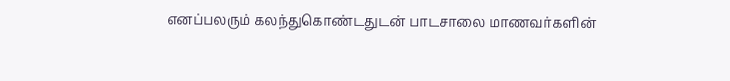எனப்பலரும் கலந்துகொண்டதுடன் பாடசாலை மாணவர்களின்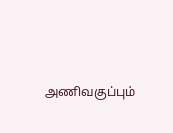அணிவகுப்பும்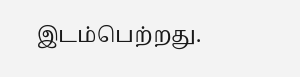இடம்பெற்றது.